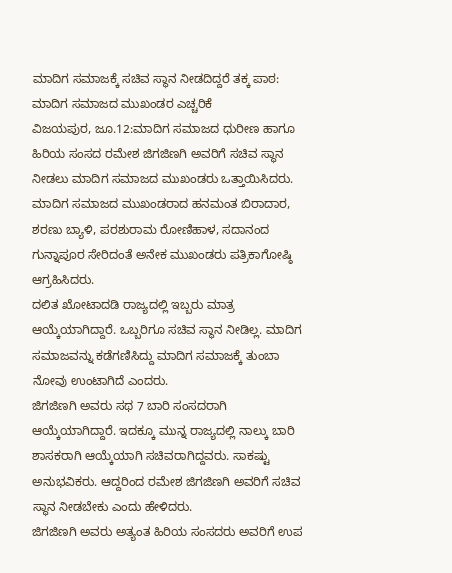ಮಾದಿಗ ಸಮಾಜಕ್ಕೆ ಸಚಿವ ಸ್ಥಾನ ನೀಡದಿದ್ದರೆ ತಕ್ಕ ಪಾಠ: ಮಾದಿಗ ಸಮಾಜದ ಮುಖಂಡರ ಎಚ್ಚರಿಕೆ
ವಿಜಯಪುರ, ಜೂ.12:ಮಾದಿಗ ಸಮಾಜದ ಧುರೀಣ ಹಾಗೂ ಹಿರಿಯ ಸಂಸದ ರಮೇಶ ಜಿಗಜಿಣಗಿ ಅವರಿಗೆ ಸಚಿವ ಸ್ಥಾನ ನೀಡಲು ಮಾದಿಗ ಸಮಾಜದ ಮುಖಂಡರು ಒತ್ತಾಯಿಸಿದರು.
ಮಾದಿಗ ಸಮಾಜದ ಮುಖಂಡರಾದ ಹನಮಂತ ಬಿರಾದಾರ, ಶರಣು ಬ್ಯಾಳಿ, ಪರಶುರಾಮ ರೋಣಿಹಾಳ, ಸದಾನಂದ ಗುನ್ನಾಪೂರ ಸೇರಿದಂತೆ ಅನೇಕ ಮುಖಂಡರು ಪತ್ರಿಕಾಗೋಷ್ಠಿ ಆಗ್ರಹಿಸಿದರು.
ದಲಿತ ಖೋಟಾದಡಿ ರಾಜ್ಯದಲ್ಲಿ ಇಬ್ಬರು ಮಾತ್ರ ಆಯ್ಕೆಯಾಗಿದ್ದಾರೆ. ಒಬ್ಬರಿಗೂ ಸಚಿವ ಸ್ಥಾನ ನೀಡಿಲ್ಲ. ಮಾದಿಗ ಸಮಾಜವನ್ನು ಕಡೆಗಣಿಸಿದ್ದು ಮಾದಿಗ ಸಮಾಜಕ್ಕೆ ತುಂಬಾ ನೋವು ಉಂಟಾಗಿದೆ ಎಂದರು.
ಜಿಗಜಿಣಗಿ ಅವರು ಸಥ 7 ಬಾರಿ ಸಂಸದರಾಗಿ ಆಯ್ಕೆಯಾಗಿದ್ದಾರೆ. ಇದಕ್ಕೂ ಮುನ್ನ ರಾಜ್ಯದಲ್ಲಿ ನಾಲ್ಕು ಬಾರಿ ಶಾಸಕರಾಗಿ ಆಯ್ಕೆಯಾಗಿ ಸಚಿವರಾಗಿದ್ದವರು. ಸಾಕಷ್ಟು ಅನುಭವಿಕರು. ಆದ್ದರಿಂದ ರಮೇಶ ಜಿಗಜಿಣಗಿ ಅವರಿಗೆ ಸಚಿವ ಸ್ಥಾನ ನೀಡಬೇಕು ಎಂದು ಹೇಳಿದರು.
ಜಿಗಜಿಣಗಿ ಅವರು ಅತ್ಯಂತ ಹಿರಿಯ ಸಂಸದರು ಅವರಿಗೆ ಉಪ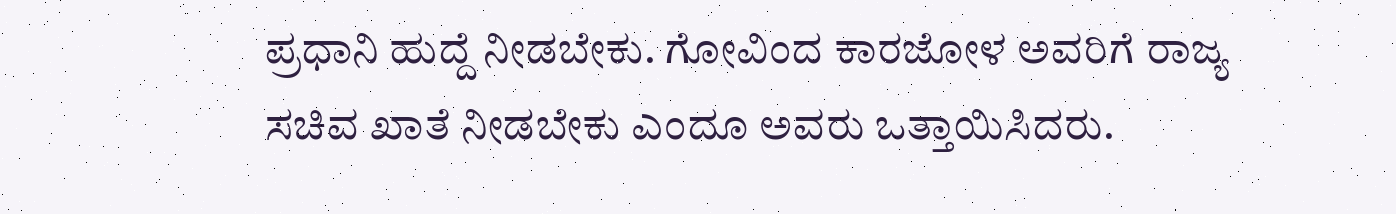ಪ್ರಧಾನಿ ಹುದ್ದೆ ನೀಡಬೇಕು. ಗೋವಿಂದ ಕಾರಜೋಳ ಅವರಿಗೆ ರಾಜ್ಯ ಸಚಿವ ಖಾತೆ ನೀಡಬೇಕು ಎಂದೂ ಅವರು ಒತ್ತಾಯಿಸಿದರು.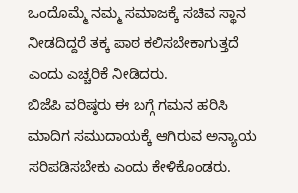ಒಂದೊಮ್ಮೆ ನಮ್ಮ ಸಮಾಜಕ್ಕೆ ಸಚಿವ ಸ್ಥಾನ ನೀಡದಿದ್ದರೆ ತಕ್ಕ ಪಾಠ ಕಲಿಸಬೇಕಾಗುತ್ತದೆ ಎಂದು ಎಚ್ಚರಿಕೆ ನೀಡಿದರು.
ಬಿಜೆಪಿ ವರಿಷ್ಠರು ಈ ಬಗ್ಗೆ ಗಮನ ಹರಿಸಿ ಮಾದಿಗ ಸಮುದಾಯಕ್ಕೆ ಆಗಿರುವ ಅನ್ಯಾಯ ಸರಿಪಡಿಸಬೇಕು ಎಂದು ಕೇಳಿಕೊಂಡರು.